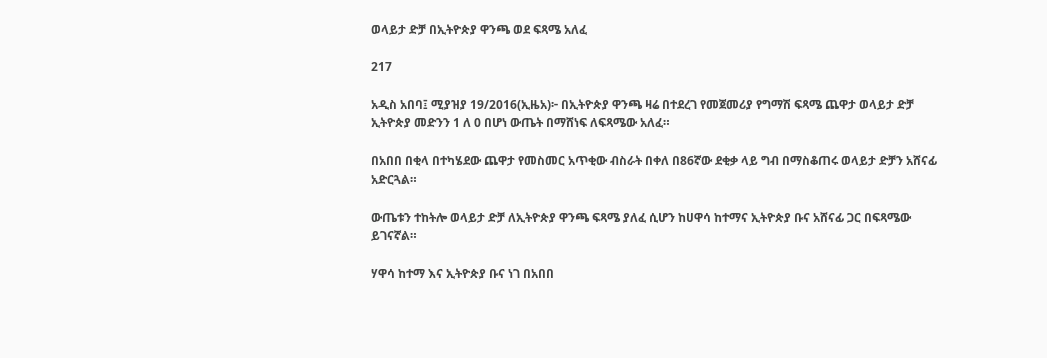ወላይታ ድቻ በኢትዮጵያ ዋንጫ ወደ ፍጻሜ አለፈ

217

አዲስ አበባ፤ ሚያዝያ 19/2016(ኢዜአ)፦ በኢትዮጵያ ዋንጫ ዛሬ በተደረገ የመጀመሪያ የግማሽ ፍጻሜ ጨዋታ ወላይታ ድቻ ኢትዮጵያ መድንን 1 ለ 0 በሆነ ውጤት በማሸነፍ ለፍጻሜው አለፈ።

በአበበ በቂላ በተካሄደው ጨዋታ የመስመር አጥቂው ብስራት በቀለ በ86ኛው ደቂቃ ላይ ግብ በማስቆጠሩ ወላይታ ድቻን አሸናፊ አድርጓል።

ውጤቱን ተከትሎ ወላይታ ድቻ ለኢትዮጵያ ዋንጫ ፍጻሜ ያለፈ ሲሆን ከሀዋሳ ከተማና ኢትዮጵያ ቡና አሸናፊ ጋር በፍጻሜው ይገናኛል።

ሃዋሳ ከተማ እና ኢትዮጵያ ቡና ነገ በአበበ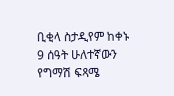ቢቂላ ስታዲየም ከቀኑ 9 ሰዓት ሁለተኛውን የግማሽ ፍጻሜ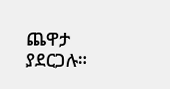ጨዋታ ያደርጋሉ።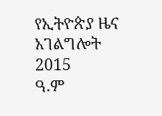የኢትዮጵያ ዜና አገልግሎት
2015
ዓ.ም